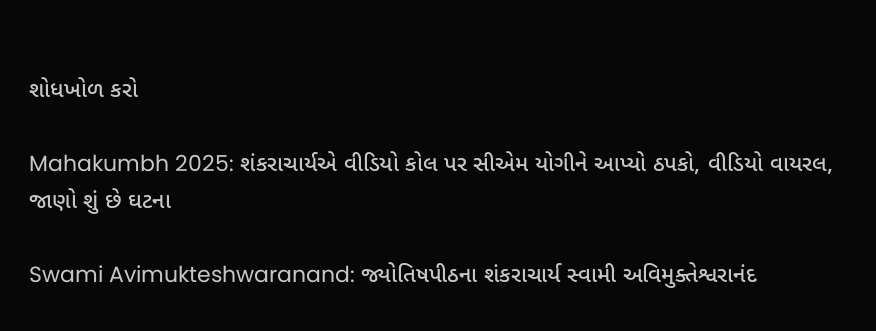શોધખોળ કરો

Mahakumbh 2025: શંકરાચાર્યએ વીડિયો કોલ પર સીએમ યોગીને આપ્યો ઠપકો, વીડિયો વાયરલ, જાણો શું છે ઘટના

Swami Avimukteshwaranand: જ્યોતિષપીઠના શંકરાચાર્ય સ્વામી અવિમુક્તેશ્વરાનંદ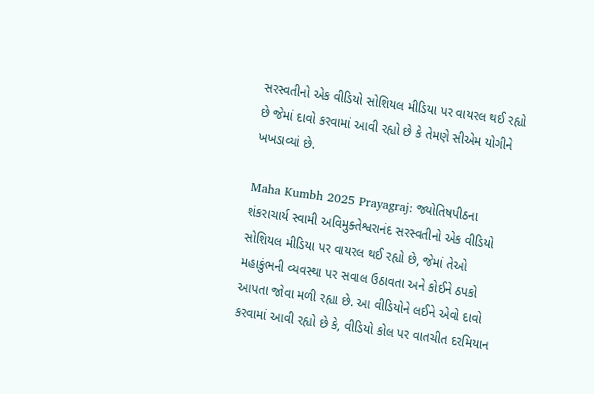સરસ્વતીનો એક વીડિયો સોશિયલ મીડિયા પર વાયરલ થઈ રહ્યો છે જેમાં દાવો કરવામાં આવી રહ્યો છે કે તેમણે સીએમ યોગીને ખખડાવ્યાં છે.

Maha Kumbh 2025 Prayagraj: જ્યોતિષપીઠના શંકરાચાર્ય સ્વામી અવિમુક્તેશ્વરાનંદ સરસ્વતીનો એક વીડિયો સોશિયલ મીડિયા પર વાયરલ થઈ રહ્યો છે, જેમાં તેઓ મહાકુંભની વ્યવસ્થા પર સવાલ ઉઠાવતા અને કોઈને ઠપકો આપતા જોવા મળી રહ્યા છે. આ વીડિયોને લઈને એવો દાવો કરવામાં આવી રહ્યો છે કે, વીડિયો કોલ પર વાતચીત દરમિયાન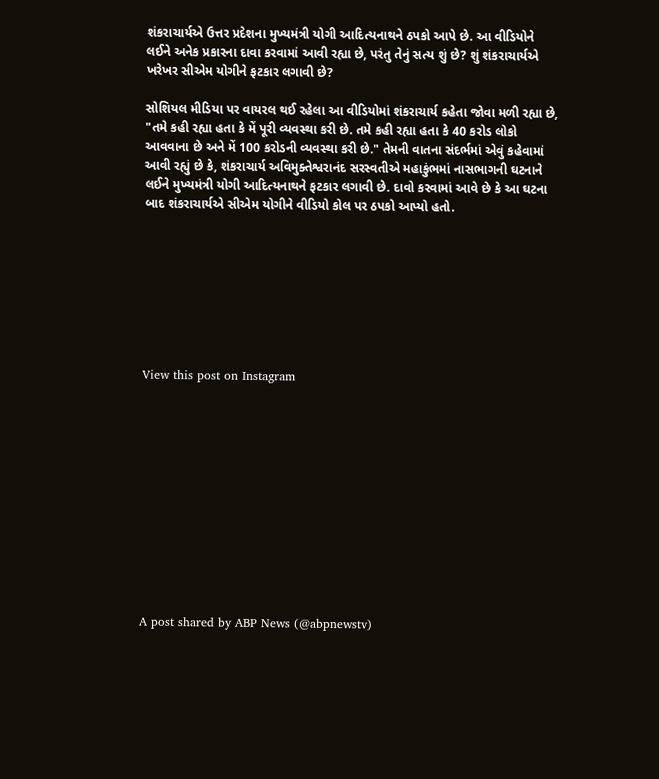શંકરાચાર્યએ ઉત્તર પ્રદેશના મુખ્યમંત્રી યોગી આદિત્યનાથને ઠપકો આપે છે. આ વીડિયોને લઈને અનેક પ્રકારના દાવા કરવામાં આવી રહ્યા છે, પરંતુ તેનું સત્ય શું છે? શું શંકરાચાર્યએ ખરેખર સીએમ યોગીને ફટકાર લગાવી છે?

સોશિયલ મીડિયા પર વાયરલ થઈ રહેલા આ વીડિયોમાં શંકરાચાર્ય કહેતા જોવા મળી રહ્યા છે, "તમે કહી રહ્યા હતા કે મેં પૂરી વ્યવસ્થા કરી છે. તમે કહી રહ્યા હતા કે 40 કરોડ લોકો આવવાના છે અને મેં 100 કરોડની વ્યવસ્થા કરી છે." તેમની વાતના સંદર્ભમાં એવું કહેવામાં આવી રહ્યું છે કે, શંકરાચાર્ય અવિમુક્તેશ્વરાનંદ સરસ્વતીએ મહાકુંભમાં નાસભાગની ઘટનાને લઈને મુખ્યમંત્રી યોગી આદિત્યનાથને ફટકાર લગાવી છે. દાવો કરવામાં આવે છે કે આ ઘટના બાદ શંકરાચાર્યએ સીએમ યોગીને વીડિયો કોલ પર ઠપકો આપ્યો હતો.








View this post on Instagram












A post shared by ABP News (@abpnewstv)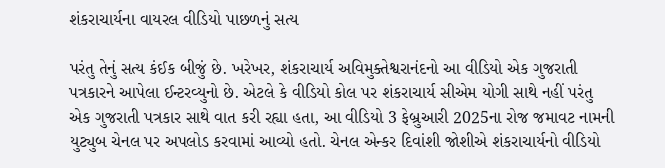શંકરાચાર્યના વાયરલ વીડિયો પાછળનું સત્ય

પરંતુ તેનું સત્ય કંઈક બીજું છે. ખરેખર, શંકરાચાર્ય અવિમુક્તેશ્વરાનંદનો આ વીડિયો એક ગુજરાતી પત્રકારને આપેલા ઈન્ટરવ્યુનો છે. એટલે કે વીડિયો કોલ પર શંકરાચાર્ય સીએમ યોગી સાથે નહીં પરંતુ એક ગુજરાતી પત્રકાર સાથે વાત કરી રહ્યા હતા, આ વીડિયો 3 ફેબ્રુઆરી 2025ના રોજ જમાવટ નામની યુટ્યુબ ચેનલ પર અપલોડ કરવામાં આવ્યો હતો. ચેનલ એન્કર દિવાંશી જોશીએ શંકરાચાર્યનો વીડિયો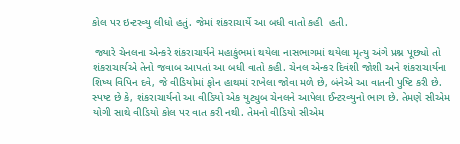કોલ પર ઇન્ટરવ્યુ લીધો હતું. જેમાં શંકરાચાર્યે આ બધી વાતો કહી  હતી.

 જ્યારે ચેનલના એન્કરે શંકરાચાર્યને મહાકુંભમાં થયેલા નાસભાગમાં થયેલા મૃત્યુ અંગે પ્રશ્ન પૂછ્યો તો શંકરાચાર્યએ તેનો જવાબ આપતાં આ બધી વાતો કહી. ચેનલ એન્કર દિવંશી જોશી અને શંકરાચાર્યના શિષ્ય વિપિન દવે, જે વીડિયોમાં ફોન હાથમાં રાખેલા જોવા મળે છે, બંનેએ આ વાતની પુષ્ટિ કરી છે. સ્પષ્ટ છે કે, શંકરાચાર્યનો આ વીડિયો એક યુટ્યુબ ચેનલને આપેલા ઈન્ટરવ્યુનો ભાગ છે. તેમણે સીએમ યોગી સાથે વીડિયો કોલ પર વાત કરી નથી. તેમનો વીડિયો સીએમ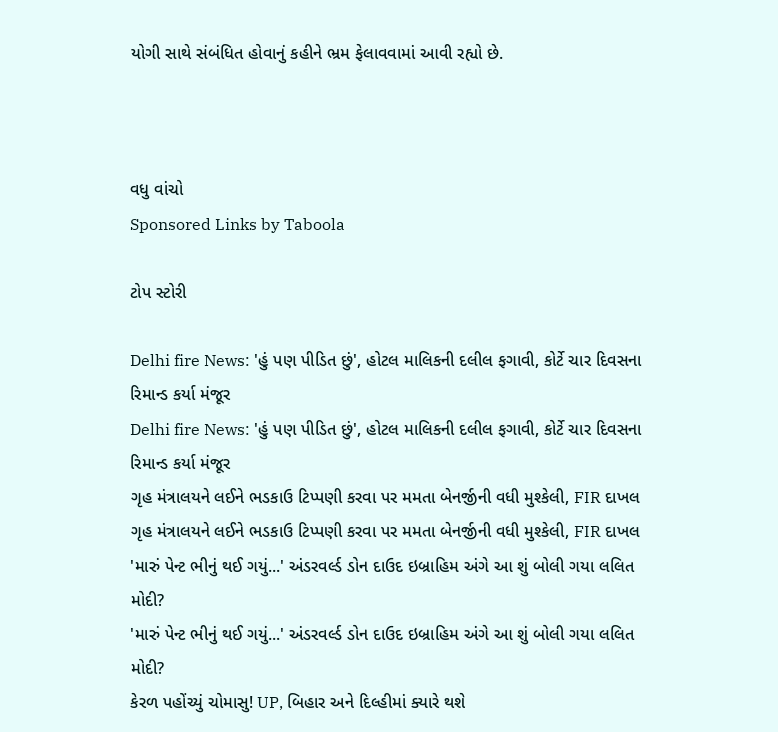યોગી સાથે સંબંધિત હોવાનું કહીને ભ્રમ ફેલાવવામાં આવી રહ્યો છે.



વધુ વાંચો
Sponsored Links by Taboola

ટોપ સ્ટોરી

Delhi fire News: 'હું પણ પીડિત છું', હોટલ માલિકની દલીલ ફગાવી, કોર્ટે ચાર દિવસના રિમાન્ડ કર્યા મંજૂર
Delhi fire News: 'હું પણ પીડિત છું', હોટલ માલિકની દલીલ ફગાવી, કોર્ટે ચાર દિવસના રિમાન્ડ કર્યા મંજૂર
ગૃહ મંત્રાલયને લઈને ભડકાઉ ટિપ્પણી કરવા પર મમતા બેનર્જીની વધી મુશ્કેલી, FIR દાખલ
ગૃહ મંત્રાલયને લઈને ભડકાઉ ટિપ્પણી કરવા પર મમતા બેનર્જીની વધી મુશ્કેલી, FIR દાખલ
'મારું પેન્ટ ભીનું થઈ ગયું...' અંડરવર્લ્ડ ડોન દાઉદ ઇબ્રાહિમ અંગે આ શું બોલી ગયા લલિત મોદી?
'મારું પેન્ટ ભીનું થઈ ગયું...' અંડરવર્લ્ડ ડોન દાઉદ ઇબ્રાહિમ અંગે આ શું બોલી ગયા લલિત મોદી?
કેરળ પહોંચ્યું ચોમાસુ! UP, બિહાર અને દિલ્હીમાં ક્યારે થશે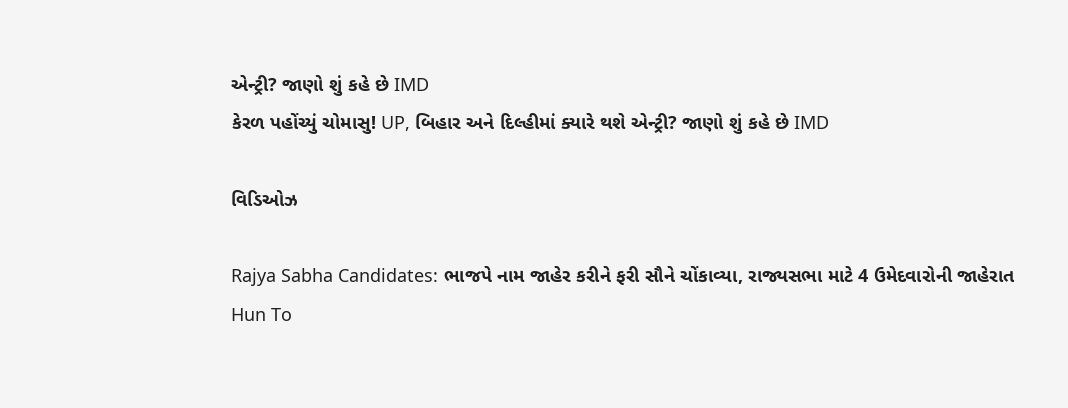એન્ટ્રી? જાણો શું કહે છે IMD
કેરળ પહોંચ્યું ચોમાસુ! UP, બિહાર અને દિલ્હીમાં ક્યારે થશે એન્ટ્રી? જાણો શું કહે છે IMD

વિડિઓઝ

Rajya Sabha Candidates: ભાજપે નામ જાહેર કરીને ફરી સૌને ચોંકાવ્યા, રાજ્યસભા માટે 4 ઉમેદવારોની જાહેરાત
Hun To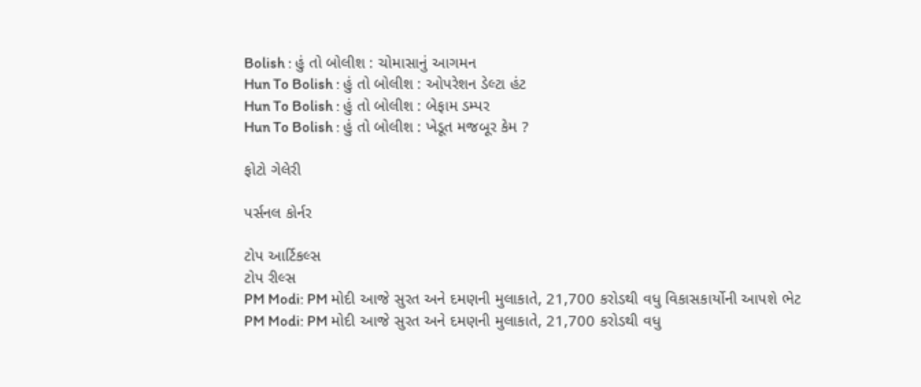Bolish : હું તો બોલીશ : ચોમાસાનું આગમન
Hun To Bolish : હું તો બોલીશ : ઓપરેશન ડેલ્ટા હંટ
Hun To Bolish : હું તો બોલીશ : બેફામ ડમ્પર
Hun To Bolish : હું તો બોલીશ : ખેડૂત મજબૂર કેમ ?

ફોટો ગેલેરી

પર્સનલ કોર્નર

ટોપ આર્ટિકલ્સ
ટોપ રીલ્સ
PM Modi: PM મોદી આજે સુરત અને દમણની મુલાકાતે, 21,700 કરોડથી વધુ વિકાસકાર્યોની આપશે ભેટ
PM Modi: PM મોદી આજે સુરત અને દમણની મુલાકાતે, 21,700 કરોડથી વધુ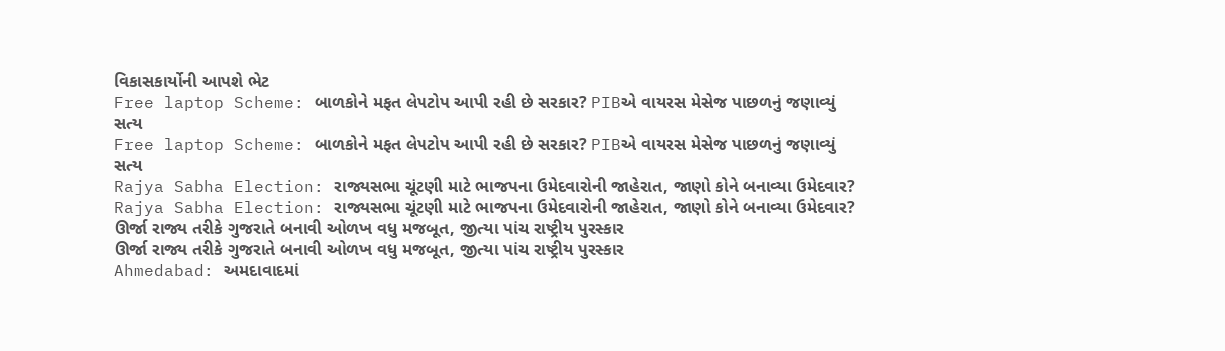વિકાસકાર્યોની આપશે ભેટ
Free laptop Scheme: બાળકોને મફત લેપટોપ આપી રહી છે સરકાર? PIBએ વાયરસ મેસેજ પાછળનું જણાવ્યું સત્ય
Free laptop Scheme: બાળકોને મફત લેપટોપ આપી રહી છે સરકાર? PIBએ વાયરસ મેસેજ પાછળનું જણાવ્યું સત્ય
Rajya Sabha Election: રાજ્યસભા ચૂંટણી માટે ભાજપના ઉમેદવારોની જાહેરાત, જાણો કોને બનાવ્યા ઉમેદવાર?
Rajya Sabha Election: રાજ્યસભા ચૂંટણી માટે ભાજપના ઉમેદવારોની જાહેરાત, જાણો કોને બનાવ્યા ઉમેદવાર?
ઊર્જા રાજ્ય તરીકે ગુજરાતે બનાવી ઓળખ વધુ મજબૂત, જીત્યા પાંચ રાષ્ટ્રીય પુરસ્કાર
ઊર્જા રાજ્ય તરીકે ગુજરાતે બનાવી ઓળખ વધુ મજબૂત, જીત્યા પાંચ રાષ્ટ્રીય પુરસ્કાર
Ahmedabad: અમદાવાદમાં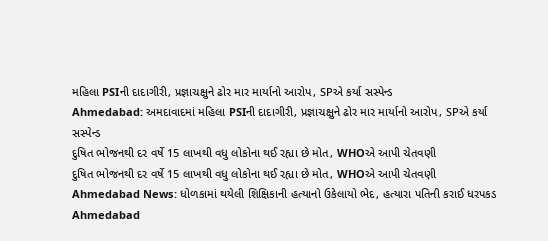મહિલા PSIની દાદાગીરી, પ્રજ્ઞાચક્ષુને ઢોર માર માર્યાનો આરોપ, SPએ કર્યા સસ્પેન્ડ
Ahmedabad: અમદાવાદમાં મહિલા PSIની દાદાગીરી, પ્રજ્ઞાચક્ષુને ઢોર માર માર્યાનો આરોપ, SPએ કર્યા સસ્પેન્ડ
દુષિત ભોજનથી દર વર્ષે 15 લાખથી વધુ લોકોના થઈ રહ્યા છે મોત, WHOએ આપી ચેતવણી
દુષિત ભોજનથી દર વર્ષે 15 લાખથી વધુ લોકોના થઈ રહ્યા છે મોત, WHOએ આપી ચેતવણી
Ahmedabad News: ધોળકામાં થયેલી શિક્ષિકાની હત્યાનો ઉકેલાયો ભેદ, હત્યારા પતિની કરાઈ ધરપકડ
Ahmedabad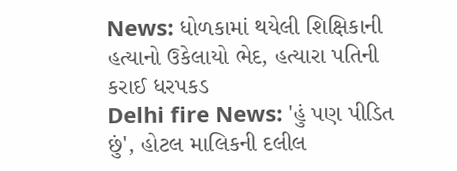News: ધોળકામાં થયેલી શિક્ષિકાની હત્યાનો ઉકેલાયો ભેદ, હત્યારા પતિની કરાઈ ધરપકડ
Delhi fire News: 'હું પણ પીડિત છું', હોટલ માલિકની દલીલ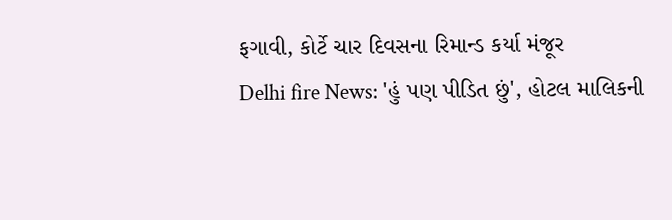ફગાવી, કોર્ટે ચાર દિવસના રિમાન્ડ કર્યા મંજૂર
Delhi fire News: 'હું પણ પીડિત છું', હોટલ માલિકની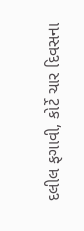દલીલ ફગાવી, કોર્ટે ચાર દિવસના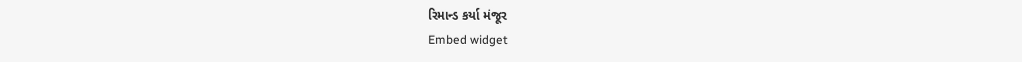રિમાન્ડ કર્યા મંજૂર
Embed widget